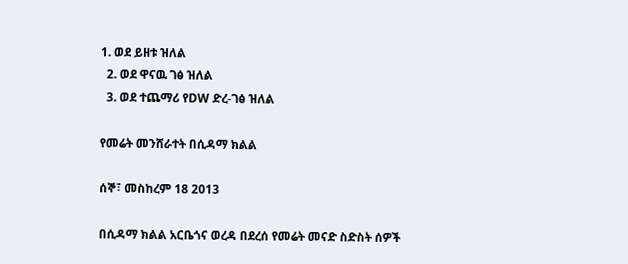1. ወደ ይዘቱ ዝለል
  2. ወደ ዋናዉ ገፅ ዝለል
  3. ወደ ተጨማሪ የDW ድረ-ገፅ ዝለል

የመሬት መንሸራተት በሲዳማ ክልል

ሰኞ፣ መስከረም 18 2013

በሲዳማ ክልል አርቤጎና ወረዳ በደረሰ የመሬት መናድ ስድስት ሰዎች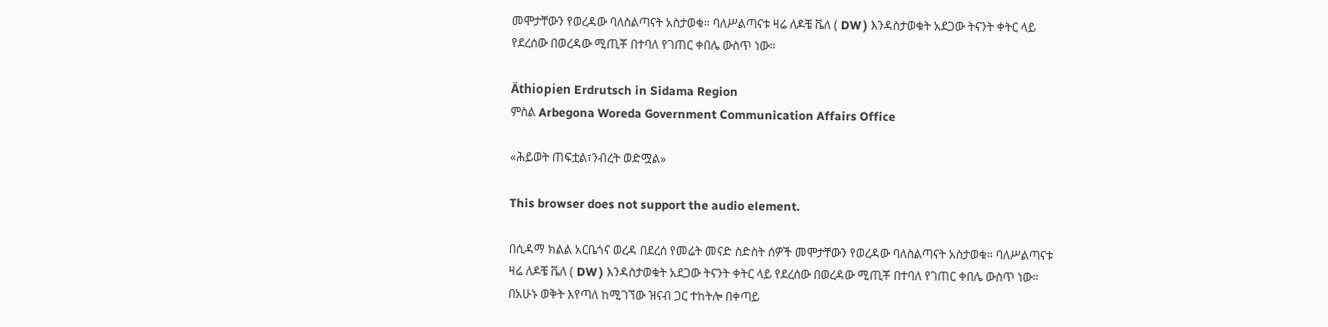መሞታቸውን የወረዳው ባለስልጣናት አስታወቁ። ባለሥልጣናቱ ዛሬ ለዶቼ ቬለ ( DW ) እንዳስታወቁት አደጋው ትናንት ቀትር ላይ የደረሰው በወረዳው ሚጢቾ በተባለ የገጠር ቀበሌ ውስጥ ነው።

Äthiopien Erdrutsch in Sidama Region
ምስል Arbegona Woreda Government Communication Affairs Office

«ሕይወት ጠፍቷል፣ንብረት ወድሟል»

This browser does not support the audio element.

በሲዳማ ክልል አርቤጎና ወረዳ በደረሰ የመሬት መናድ ስድስት ሰዎች መሞታቸውን የወረዳው ባለስልጣናት አስታወቁ። ባለሥልጣናቱ ዛሬ ለዶቼ ቬለ ( DW ) እንዳስታወቁት አደጋው ትናንት ቀትር ላይ የደረሰው በወረዳው ሚጢቾ በተባለ የገጠር ቀበሌ ውስጥ ነው። በአሁኑ ወቅት እየጣለ ከሚገኘው ዝናብ ጋር ተከትሎ በቀጣይ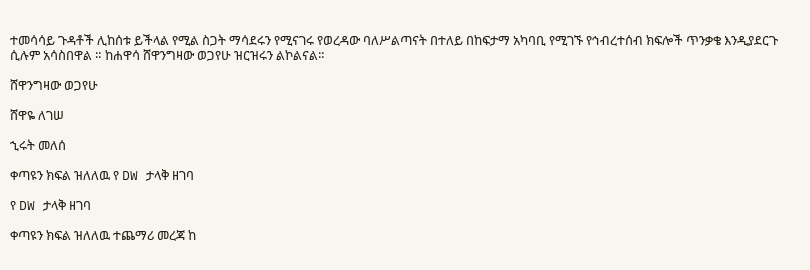ተመሳሳይ ጉዳቶች ሊከሰቱ ይችላል የሚል ስጋት ማሳደሩን የሚናገሩ የወረዳው ባለሥልጣናት በተለይ በከፍታማ አካባቢ የሚገኙ የኅብረተሰብ ክፍሎች ጥንቃቄ እንዲያደርጉ ሲሉም አሳስበዋል ። ከሐዋሳ ሸዋንግዛው ወጋየሁ ዝርዝሩን ልኮልናል።

ሸዋንግዛው ወጋየሁ

ሸዋዬ ለገሠ

ኂሩት መለሰ

ቀጣዩን ክፍል ዝለለዉ የ DW ታላቅ ዘገባ

የ DW ታላቅ ዘገባ

ቀጣዩን ክፍል ዝለለዉ ተጨማሪ መረጃ ከ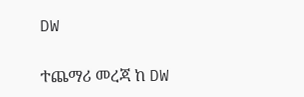DW

ተጨማሪ መረጃ ከ DW